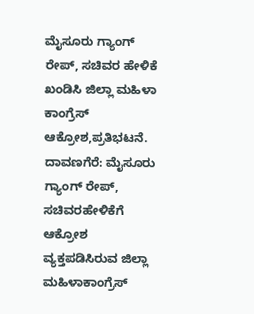ಮೈಸೂರು ಗ್ಯಾಂಗ್ ರೇಪ್, ಸಚಿವರ ಹೇಳಿಕೆ ಖಂಡಿಸಿ ಜಿಲ್ಲಾ ಮಹಿಳಾ ಕಾಂಗ್ರೆಸ್ ಆಕ್ರೋಶ,ಪ್ರತಿಭಟನೆ.
ದಾವಣಗೆರೆ: ಮೈಸೂರು ಗ್ಯಾಂಗ್ ರೇಪ್, ಸಚಿವರಹೇಳಿಕೆಗೆ ಆಕ್ರೋಶ ವ್ಯಕ್ತಪಡಿಸಿರುವ ಜಿಲ್ಲಾ ಮಹಿಳಾಕಾಂಗ್ರೆಸ್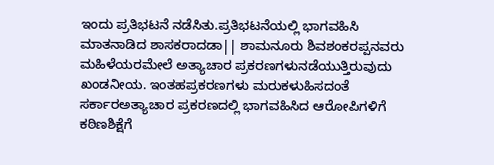ಇಂದು ಪ್ರತಿಭಟನೆ ನಡೆಸಿತು.ಪ್ರತಿಭಟನೆಯಲ್ಲಿ ಭಾಗವಹಿಸಿ ಮಾತನಾಡಿದ ಶಾಸಕರಾದಡಾ|| ಶಾಮನೂರು ಶಿವಶಂಕರಪ್ಪನವರು ಮಹಿಳೆಯರಮೇಲೆ ಅತ್ಯಾಚಾರ ಪ್ರಕರಣಗಳುನಡೆಯುತ್ತಿರುವುದು ಖಂಡನೀಯ. ಇಂತಹಪ್ರಕರಣಗಳು ಮರುಕಳುಹಿಸದಂತೆ ಸರ್ಕಾರಅತ್ಯಾಚಾರ ಪ್ರಕರಣದಲ್ಲಿ ಭಾಗವಹಿಸಿದ ಆರೋಪಿಗಳಿಗೆ ಕಠಿಣಶಿಕ್ಷೆಗೆ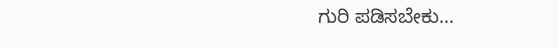ಗುರಿ ಪಡಿಸಬೇಕು…